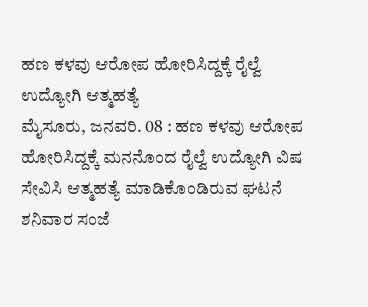ಹಣ ಕಳವು ಆರೋಪ ಹೋರಿಸಿದ್ದಕ್ಕೆ ರೈಲ್ವೆ ಉದ್ಯೋಗಿ ಆತ್ಮಹತ್ಯೆ
ಮೈಸೂರು, ಜನವರಿ. 08 : ಹಣ ಕಳವು ಆರೋಪ ಹೋರಿಸಿದ್ದಕ್ಕೆ ಮನನೊಂದ ರೈಲ್ವೆ ಉದ್ಯೋಗಿ ವಿಷ ಸೇವಿಸಿ ಆತ್ಮಹತ್ಯೆ ಮಾಡಿಕೊಂಡಿರುವ ಘಟನೆ ಶನಿವಾರ ಸಂಜೆ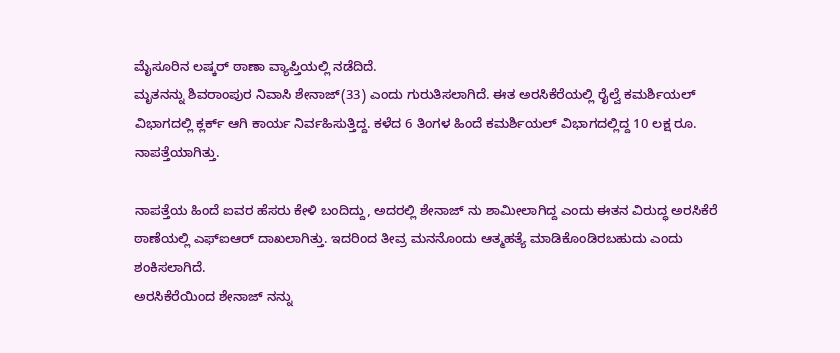ಮೈಸೂರಿನ ಲಷ್ಕರ್ ಠಾಣಾ ವ್ಯಾಪ್ತಿಯಲ್ಲಿ ನಡೆದಿದೆ.
ಮೃತನನ್ನು ಶಿವರಾಂಪುರ ನಿವಾಸಿ ಶೇನಾಜ್(33) ಎಂದು ಗುರುತಿಸಲಾಗಿದೆ. ಈತ ಅರಸಿಕೆರೆಯಲ್ಲಿ ರೈಲ್ವೆ ಕಮರ್ಶಿಯಲ್ ವಿಭಾಗದಲ್ಲಿ ಕ್ಲರ್ಕ್ ಆಗಿ ಕಾರ್ಯ ನಿರ್ವಹಿಸುತ್ತಿದ್ದ. ಕಳೆದ 6 ತಿಂಗಳ ಹಿಂದೆ ಕಮರ್ಶಿಯಲ್ ವಿಭಾಗದಲ್ಲಿದ್ದ 10 ಲಕ್ಷ ರೂ. ನಾಪತ್ತೆಯಾಗಿತ್ತು.

ನಾಪತ್ತೆಯ ಹಿಂದೆ ಐವರ ಹೆಸರು ಕೇಳಿ ಬಂದಿದ್ದು, ಅದರಲ್ಲಿ ಶೇನಾಜ್ ನು ಶಾಮೀಲಾಗಿದ್ದ ಎಂದು ಈತನ ವಿರುದ್ಧ ಅರಸಿಕೆರೆ ಠಾಣೆಯಲ್ಲಿ ಎಫ್ಐಆರ್ ದಾಖಲಾಗಿತ್ತು. ಇದರಿಂದ ತೀವ್ರ ಮನನೊಂದು ಆತ್ಮಹತ್ಯೆ ಮಾಡಿಕೊಂಡಿರಬಹುದು ಎಂದು ಶಂಕಿಸಲಾಗಿದೆ.
ಅರಸಿಕೆರೆಯಿಂದ ಶೇನಾಜ್ ನನ್ನು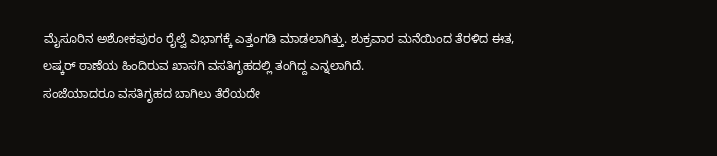ಮೈಸೂರಿನ ಅಶೋಕಪುರಂ ರೈಲ್ವೆ ವಿಭಾಗಕ್ಕೆ ಎತ್ತಂಗಡಿ ಮಾಡಲಾಗಿತ್ತು. ಶುಕ್ರವಾರ ಮನೆಯಿಂದ ತೆರಳಿದ ಈತ, ಲಷ್ಕರ್ ಠಾಣೆಯ ಹಿಂದಿರುವ ಖಾಸಗಿ ವಸತಿಗೃಹದಲ್ಲಿ ತಂಗಿದ್ದ ಎನ್ನಲಾಗಿದೆ.
ಸಂಜೆಯಾದರೂ ವಸತಿಗೃಹದ ಬಾಗಿಲು ತೆರೆಯದೇ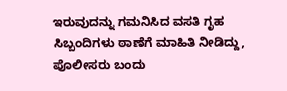ಇರುವುದನ್ನು ಗಮನಿಸಿದ ವಸತಿ ಗೃಹ ಸಿಬ್ಬಂದಿಗಳು ಠಾಣೆಗೆ ಮಾಹಿತಿ ನೀಡಿದ್ದು, ಪೊಲೀಸರು ಬಂದು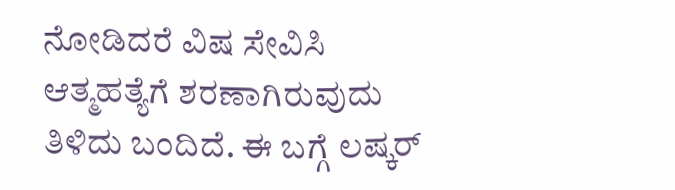ನೋಡಿದರೆ ವಿಷ ಸೇವಿಸಿ ಆತ್ಮಹತ್ಯೆಗೆ ಶರಣಾಗಿರುವುದು ತಿಳಿದು ಬಂದಿದೆ. ಈ ಬಗ್ಗೆ ಲಷ್ಕರ್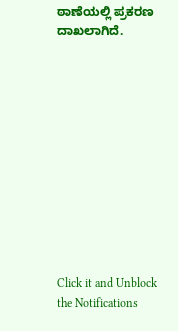ಠಾಣೆಯಲ್ಲಿ ಪ್ರಕರಣ ದಾಖಲಾಗಿದೆ.












Click it and Unblock the Notifications